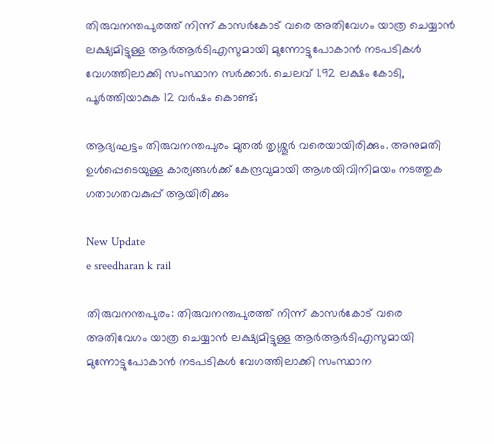തിരുവനന്തപുരത്ത് നിന്ന് കാസര്‍കോട് വരെ അതിവേഗം യാത്ര ചെയ്യാന്‍ ലക്ഷ്യമിട്ടുള്ള ആര്‍ആര്‍ടിഎസുമായി മുന്നോട്ടുപോകാന്‍ നടപടികള്‍ വേഗത്തിലാക്കി സംസ്ഥാന സർക്കാർ. ചെലവ് 1.92 ലക്ഷം കോടി, പൂര്‍ത്തിയാകുക 12 വര്‍ഷം കൊണ്ട്;

ആദ്യഘട്ടം തിരുവനന്തപുരം മുതല്‍ തൃശ്ശൂര്‍ വരെയായിരിക്കും. അനുമതി ഉള്‍പ്പെടെയുള്ള കാര്യങ്ങള്‍ക്ക് കേന്ദ്രവുമായി ആശയിവിനിമയം നടത്തുക ഗതാഗതവകുപ്പ് ആയിരിക്കും

New Update
e sreedharan k rail

തിരുവനന്തപുരം: തിരുവനന്തപുരത്ത് നിന്ന് കാസര്‍കോട് വരെ അതിവേഗം യാത്ര ചെയ്യാന്‍ ലക്ഷ്യമിട്ടുള്ള ആര്‍ആര്‍ടിഎസുമായി മുന്നോട്ടുപോകാന്‍ നടപടികള്‍ വേഗത്തിലാക്കി സംസ്ഥാന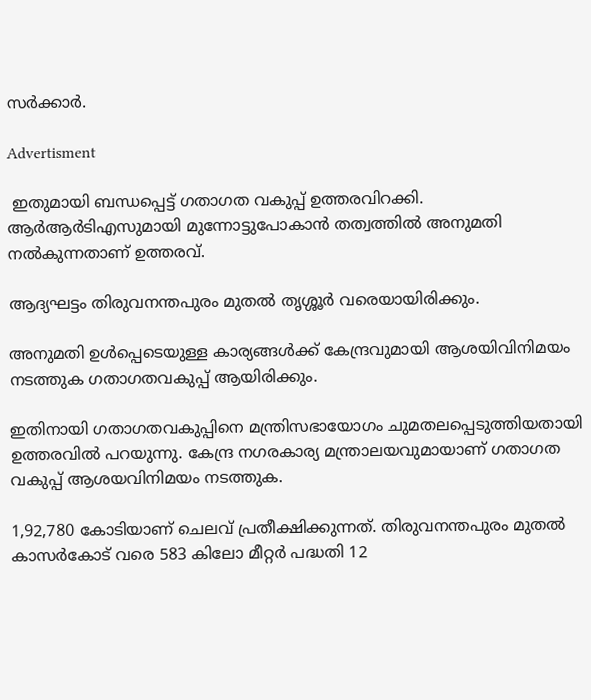സര്‍ക്കാര്‍.

Advertisment

 ഇതുമായി ബന്ധപ്പെട്ട് ഗതാഗത വകുപ്പ് ഉത്തരവിറക്കി. ആര്‍ആര്‍ടിഎസുമായി മുന്നോട്ടുപോകാന്‍ തത്വത്തില്‍ അനുമതി നല്‍കുന്നതാണ് ഉത്തരവ്.

ആദ്യഘട്ടം തിരുവനന്തപുരം മുതല്‍ തൃശ്ശൂര്‍ വരെയായിരിക്കും.

അനുമതി ഉള്‍പ്പെടെയുള്ള കാര്യങ്ങള്‍ക്ക് കേന്ദ്രവുമായി ആശയിവിനിമയം നടത്തുക ഗതാഗതവകുപ്പ് ആയിരിക്കും.

ഇതിനായി ഗതാഗതവകുപ്പിനെ മന്ത്രിസഭായോഗം ചുമതലപ്പെടുത്തിയതായി ഉത്തരവില്‍ പറയുന്നു. കേന്ദ്ര നഗരകാര്യ മന്ത്രാലയവുമായാണ് ഗതാഗത വകുപ്പ് ആശയവിനിമയം നടത്തുക.

1,92,780 കോടിയാണ് ചെലവ് പ്രതീക്ഷിക്കുന്നത്. തിരുവനന്തപുരം മുതല്‍ കാസര്‍കോട് വരെ 583 കിലോ മീറ്റര്‍ പദ്ധതി 12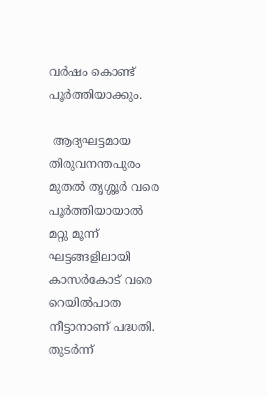വര്‍ഷം കൊണ്ട് പൂര്‍ത്തിയാക്കും.

 ആദ്യഘട്ടമായ തിരുവനന്തപുരം മുതല്‍ തൃശ്ശൂര്‍ വരെ പൂര്‍ത്തിയായാല്‍ മറ്റു മൂന്ന് ഘട്ടങ്ങളിലായി കാസര്‍കോട് വരെ റെയില്‍പാത നീട്ടാനാണ് പദ്ധതി. തുടര്‍ന്ന്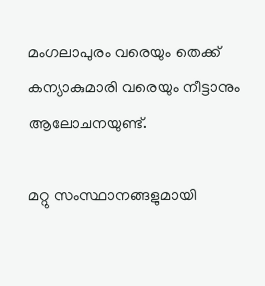മംഗലാപുരം വരെയും തെക്ക് കന്യാകുമാരി വരെയും നീട്ടാനും ആലോചനയുണ്ട്.

മറ്റു സംസ്ഥാനങ്ങളുമായി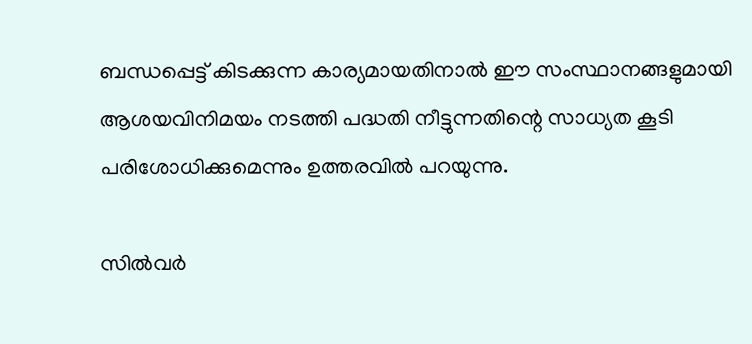ബന്ധപ്പെട്ട് കിടക്കുന്ന കാര്യമായതിനാല്‍ ഈ സംസ്ഥാനങ്ങളുമായി ആശയവിനിമയം നടത്തി പദ്ധതി നീട്ടുന്നതിന്റെ സാധ്യത കൂടി പരിശോധിക്കുമെന്നും ഉത്തരവില്‍ പറയുന്നു.

സില്‍വര്‍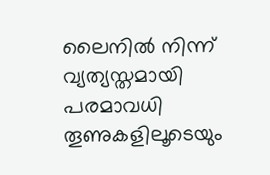ലൈനില്‍ നിന്ന് വ്യത്യസ്തമായി പരമാവധി തൂണുകളിലൂടെയും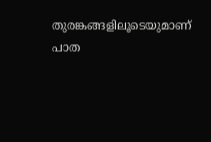തുരങ്കങ്ങളിലൂടെയുമാണ് പാത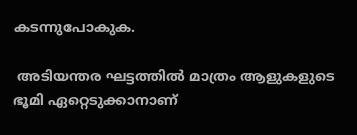കടന്നുപോകുക.

 അടിയന്തര ഘട്ടത്തില്‍ മാത്രം ആളുകളുടെ ഭൂമി ഏറ്റെടുക്കാനാണ്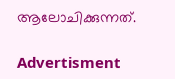ആലോചിക്കുന്നത്.

Advertisment